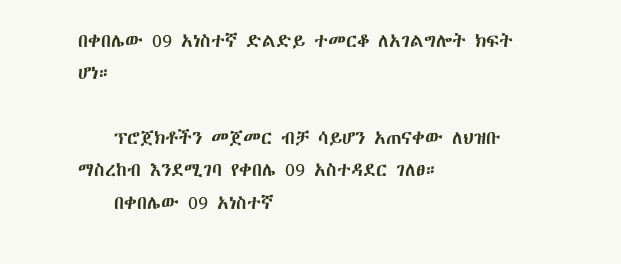በቀበሌው 09 አነስተኛ ድልድይ ተመርቆ ለአገልግሎት ክፍት ሆነ።

    ፕሮጀክቶችን መጀመር ብቻ ሳይሆን አጠናቀው ለህዝቡ ማስረከብ እንደሚገባ የቀበሌ 09 አስተዳደር ገለፀ።
    በቀበሌው 09 አነስተኛ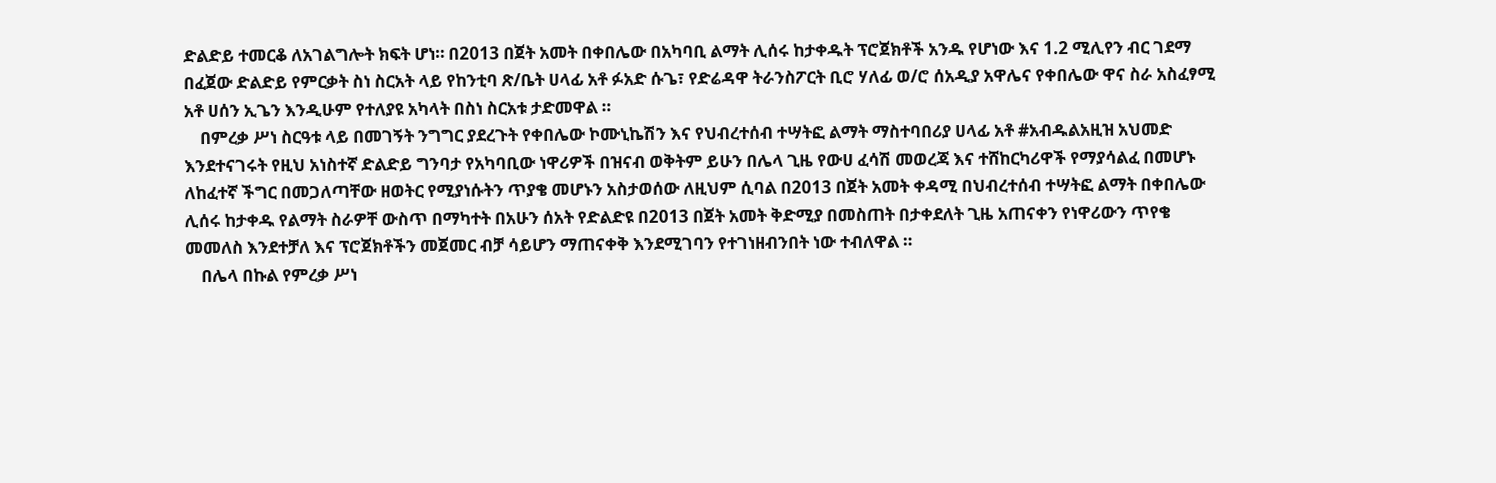ድልድይ ተመርቆ ለአገልግሎት ክፍት ሆነ። በ2013 በጀት አመት በቀበሌው በአካባቢ ልማት ሊሰሩ ከታቀዱት ፕሮጀክቶች አንዱ የሆነው እና 1.2 ሚሊየን ብር ገደማ በፈጀው ድልድይ የምርቃት ስነ ስርአት ላይ የከንቲባ ጽ/ቤት ሀላፊ አቶ ፉአድ ሱጌ፣ የድሬዳዋ ትራንስፖርት ቢሮ ሃለፊ ወ/ሮ ሰአዲያ አዋሌና የቀበሌው ዋና ስራ አስፈፃሚ አቶ ሀሰን ኢጌን እንዲሁም የተለያዩ አካላት በስነ ስርአቱ ታድመዋል ።
    በምረቃ ሥነ ስርዓቱ ላይ በመገኝት ንግግር ያደረጉት የቀበሌው ኮሙኒኬሽን እና የህብረተሰብ ተሣትፎ ልማት ማስተባበሪያ ሀላፊ አቶ #አብዱልአዚዝ አህመድ እንደተናገሩት የዚህ አነስተኛ ድልድይ ግንባታ የአካባቢው ነዋሪዎች በዝናብ ወቅትም ይሁን በሌላ ጊዜ የውሀ ፈሳሽ መወረጃ እና ተሸከርካሪዋች የማያሳልፈ በመሆኑ ለከፈተኛ ችግር በመጋለጣቸው ዘወትር የሚያነሱትን ጥያቄ መሆኑን አስታወሰው ለዚህም ሲባል በ2013 በጀት አመት ቀዳሚ በህብረተሰብ ተሣትፎ ልማት በቀበሌው ሊሰሩ ከታቀዱ የልማት ስራዎቸ ውስጥ በማካተት በአሁን ሰአት የድልድዩ በ2013 በጀት አመት ቅድሚያ በመስጠት በታቀደለት ጊዜ አጠናቀን የነዋሪውን ጥየቄ መመለስ እንደተቻለ እና ፕሮጀክቶችን መጀመር ብቻ ሳይሆን ማጠናቀቅ እንደሚገባን የተገነዘብንበት ነው ተብለዋል ።
    በሌላ በኩል የምረቃ ሥነ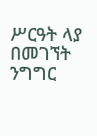ሥርዓት ላያ በመገኘት ንግግር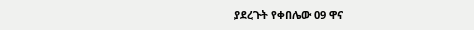ያደረጉት የቀበሌው 09 ዋና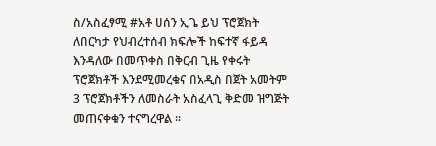ስ/አስፈፃሚ #አቶ ሀሰን ኢጌ ይህ ፕሮጀክት ለበርካታ የህብረተሰብ ክፍሎች ከፍተኛ ፋይዳ እንዳለው በመጥቀስ በቅርብ ጊዜ የቀሩት ፕሮጀክቶች እንደሚመረቁና በአዲስ በጀት አመትም 3 ፕሮጀክቶችን ለመስራት አስፈላጊ ቅድመ ዝግጅት መጠናቀቁን ተናግረዋል ።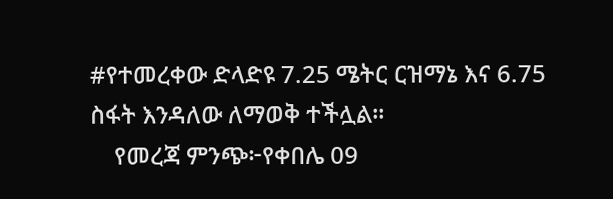#የተመረቀው ድላድዩ 7.25 ሜትር ርዝማኔ እና 6.75 ስፋት እንዳለው ለማወቅ ተችሏል፡፡
    የመረጃ ምንጭ፦የቀበሌ 09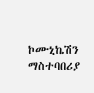ኮሙኒኬሽን ማስተባበሪያ